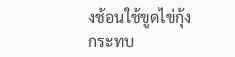งช้อนใช้ขูดไข่กุ้งกระทบ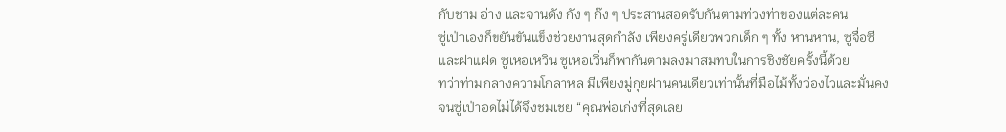กับชาม อ่าง และจานดัง กัง ๆ ก๊ง ๆ ประสานสอดรับกันตามท่วงท่าของแต่ละคน
ซู่เป่าเองก็ขยันขันแข็งช่วยงานสุดกำลัง เพียงครู่เดียวพวกเด็ก ๆ ทั้ง หานหาน, ซูจื่อซี และฝาแฝด ซูเหอเหวิน ซูเหอเวิ่นก็พากันตามลงมาสมทบในการชิงชัยครั้งนี้ด้วย
ทว่าท่ามกลางความโกลาหล มีเพียงมู่กุยฝานคนเดียวเท่านั้นที่มือไม้ทั้งว่องไวและมั่นคง จนซู่เป่าอดไม่ได้จึงชมเชย “คุณพ่อเก่งที่สุดเลย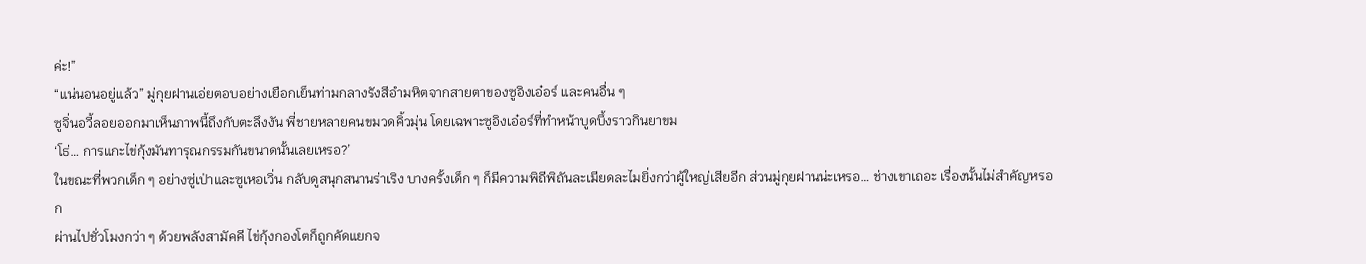ค่ะ!”
“แน่นอนอยู่แล้ว” มู่กุยฝานเอ่ยตอบอย่างเยือกเย็นท่ามกลางรังสีอำมหิตจากสายตาของซูอิงเอ๋อร์ และคนอื่น ๆ
ซูจิ่นอวี้ลอยออกมาเห็นภาพนี้ถึงกับตะลึงงัน พี่ชายหลายคนขมวดคิ้วมุ่น โดยเฉพาะซูอิงเอ๋อร์ที่ทำหน้าบูดบึ้งราวกินยาขม
‘โธ่… การแกะไข่กุ้งมันทารุณกรรมกันขนาดนั้นเลยเหรอ?’
ในขณะที่พวกเด็ก ๆ อย่างซู่เป่าและซูเหอเวิ่น กลับดูสนุกสนานร่าเริง บางครั้งเด็ก ๆ ก็มีความพิถีพิถันละเมียดละไมยิ่งกว่าผู้ใหญ่เสียอีก ส่วนมู่กุยฝานน่ะเหรอ… ช่างเขาเถอะ เรื่องนั้นไม่สำคัญหรอก
ผ่านไปชั่วโมงกว่า ๆ ด้วยพลังสามัคคี ไข่กุ้งกองโตก็ถูกคัดแยกจ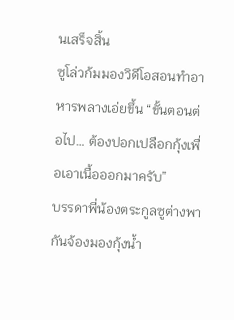นเสร็จสิ้น
ซูโล่วก้มมองวิดีโอสอนทำอาหารพลางเอ่ยขึ้น “ขั้นตอนต่อไป… ต้องปอกเปลือกกุ้งเพื่อเอาเนื้อออกมาครับ”
บรรดาพี่น้องตระกูลซูต่างพากันจ้องมองกุ้งน้ำ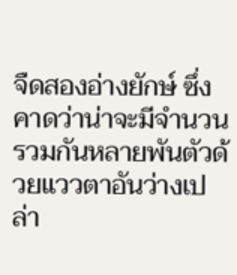จืดสองอ่างยักษ์ ซึ่งคาดว่าน่าจะมีจำนวนรวมกันหลายพันตัวด้วยแววตาอันว่างเปล่า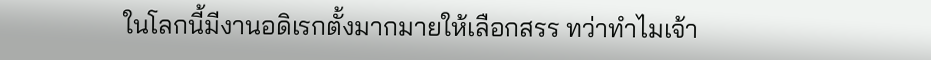ในโลกนี้มีงานอดิเรกตั้งมากมายให้เลือกสรร ทว่าทำไมเจ้า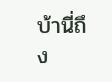บ้านี่ถึง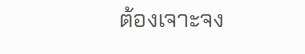ต้องเจาะจง